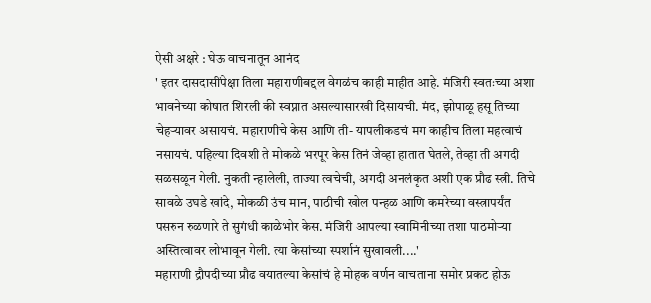ऐसी अक्षरे : घेऊ वाचनातून आनंद
' इतर दासदासींपेक्षा तिला महाराणीबद्दल वेगळंच काही माहीत आहे. मंजिरी स्वतःच्या अशा भावनेच्या कोषात शिरली की स्वप्नात असल्यासारखी दिसायची. मंद, झोपाळू हसू तिच्या चेहऱ्यावर असायचं. महाराणीचे केस आणि ती- यापलीकडचं मग काहीच तिला महत्वाचं नसायचं. पहिल्या दिवशी ते मोकळे भरपूर केस तिनं जेव्हा हातात घेतले, तेव्हा ती अगदी सळसळून गेली. नुकती न्हालेली, ताज्या त्वचेची, अगदी अनलंकृत अशी एक प्रौढ स्त्री. तिचे सावळे उघडे खांदे, मोकळी उंच मान, पाठीची खोल पन्हळ आणि कमरेच्या वस्त्रापर्यंत पसरुन रुळणारे ते सुगंधी काळेभोर केस. मंजिरी आपल्या स्वामिनीच्या तशा पाठमोऱ्या अस्तित्वावर लोभावून गेली. त्या केसांच्या स्पर्शानं सुखावली....'
महाराणी द्रौपदीच्या प्रौढ वयातल्या केसांचं हे मोहक वर्णन वाचताना समोर प्रकट होऊ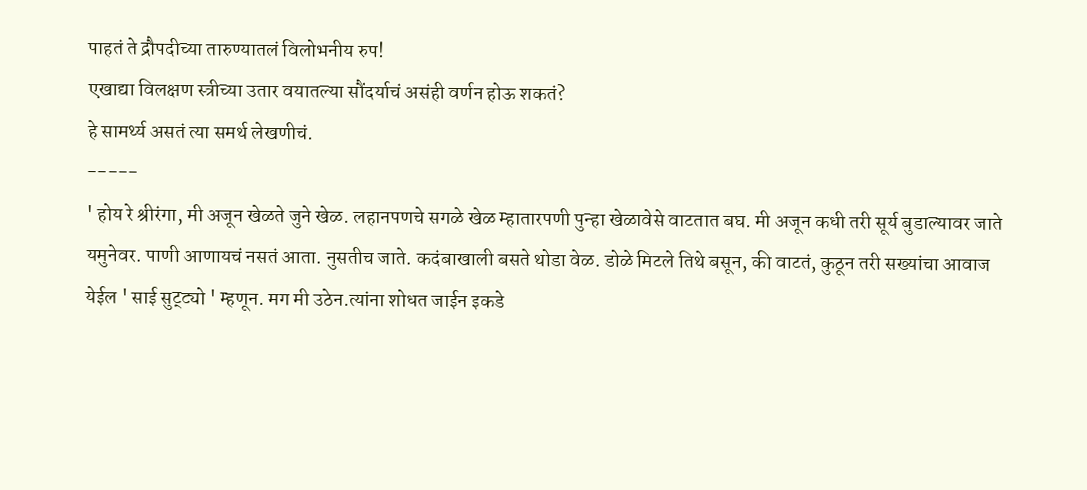पाहतं ते द्रौपदीच्या तारुण्यातलं विलोभनीय रुप!
एखाद्या विलक्षण स्त्रीच्या उतार वयातल्या सौंदर्याचं असंही वर्णन होऊ शकतं?
हे सामर्थ्य असतं त्या समर्थ लेखणीचं.
-----
' होय रे श्रीरंगा, मी अजून खेळते जुने खेळ. लहानपणचे सगळे खेळ म्हातारपणी पुन्हा खेळावेसे वाटतात बघ. मी अजून कधी तरी सूर्य बुडाल्यावर जाते यमुनेवर. पाणी आणायचं नसतं आता. नुसतीच जाते. कदंबाखाली बसते थोडा वेळ. डोळे मिटले तिथे बसून, की वाटतं, कुठून तरी सख्यांचा आवाज येईल ' साई सुट्ट्यो ' म्हणून. मग मी उठेन.त्यांना शोधत जाईन इकडे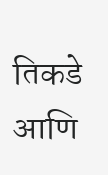तिकडे आणि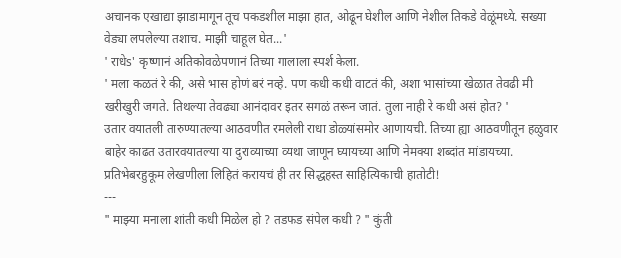अचानक एखाद्या झाडामागून तूच पकडशील माझा हात, ओढून घेशील आणि नेशील तिकडे वेळूंमध्ये. सख्या वेड्या लपलेल्या तशाच. माझी चाहूल घेत...'
' राधेs' कृष्णानं अतिकोवळेपणानं तिच्या गालाला स्पर्श केला.
' मला कळतं रे की, असे भास होणं बरं नव्हे. पण कधी कधी वाटतं की, अशा भासांच्या खेळात तेवढी मी खरीखुरी जगते. तिथल्या तेवढ्या आनंदावर इतर सगळं तरून जातं. तुला नाही रे कधी असं होत? '
उतार वयातली तारुण्यातल्या आठवणीत रमलेली राधा डोळ्यांसमोर आणायची. तिच्या ह्या आठवणीतून हळुवार बाहेर काढत उतारवयातल्या या दुराव्याच्या व्यथा जाणून घ्यायच्या आणि नेमक्या शब्दांत मांडायच्या. प्रतिभेबरहुकूम लेखणीला लिहितं करायचं ही तर सिद्धहस्त साहित्यिकाची हातोटी!
---
" माझ्या मनाला शांती कधी मिळेल हो ? तडफड संपेल कधी ? " कुंती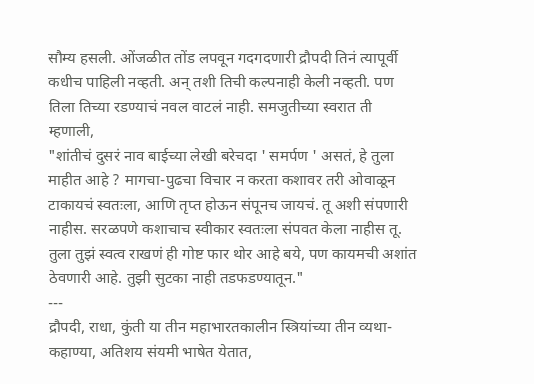सौम्य हसली. ओंजळीत तोंड लपवून गदगदणारी द्रौपदी तिनं त्यापूर्वी कधीच पाहिली नव्हती. अन् तशी तिची कल्पनाही केली नव्हती. पण तिला तिच्या रडण्याचं नवल वाटलं नाही. समजुतीच्या स्वरात ती म्हणाली,
"शांतीचं दुसरं नाव बाईच्या लेखी बरेचदा ' समर्पण ' असतं, हे तुला माहीत आहे ? मागचा-पुढचा विचार न करता कशावर तरी ओवाळून टाकायचं स्वतःला, आणि तृप्त होऊन संपूनच जायचं. तू अशी संपणारी नाहीस. सरळपणे कशाचाच स्वीकार स्वतःला संपवत केला नाहीस तू. तुला तुझं स्वत्व राखणं ही गोष्ट फार थोर आहे बये, पण कायमची अशांत ठेवणारी आहे. तुझी सुटका नाही तडफडण्यातून."
---
द्रौपदी, राधा, कुंती या तीन महाभारतकालीन स्त्रियांच्या तीन व्यथा-कहाण्या, अतिशय संयमी भाषेत येतात,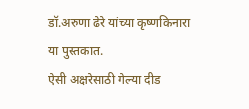डॉ.अरुणा ढेरे यांच्या कृष्णकिनारा या पुस्तकात.
ऐसी अक्षरेसाठी गेल्या दीड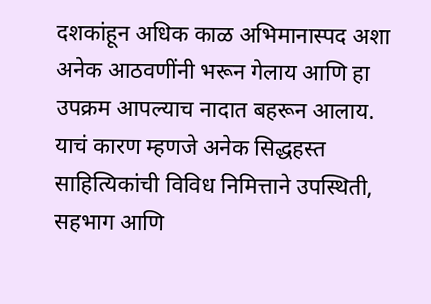दशकांहून अधिक काळ अभिमानास्पद अशा अनेक आठवणींनी भरून गेलाय आणि हा उपक्रम आपल्याच नादात बहरून आलाय. याचं कारण म्हणजे अनेक सिद्धहस्त साहित्यिकांची विविध निमित्ताने उपस्थिती, सहभाग आणि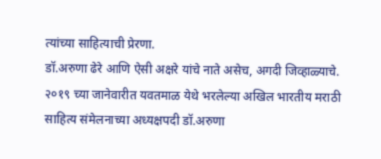त्यांच्या साहित्याची प्रेरणा.
डॉ.अरुणा ढेरे आणि ऐसी अक्षरे यांचे नाते असेच, अगदी जिव्हाळ्याचे.
२०१९ च्या जानेवारीत यवतमाळ येथे भरलेल्या अखिल भारतीय मराठी साहित्य संमेलनाच्या अध्यक्षपदी डॉ.अरुणा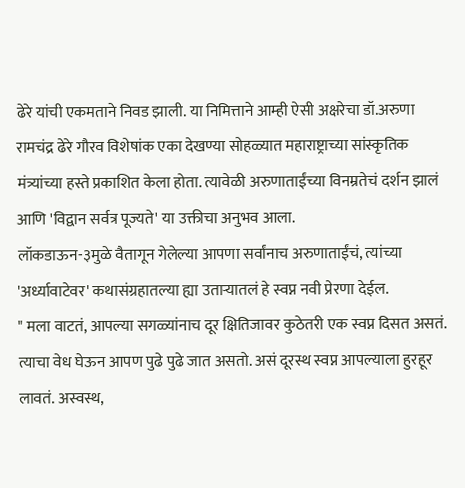ढेरे यांची एकमताने निवड झाली. या निमित्ताने आम्ही ऐसी अक्षरेचा डॉ.अरुणा रामचंद्र ढेरे गौरव विशेषांक एका देखण्या सोहळ्यात महाराष्ट्राच्या सांस्कृतिक मंत्र्यांच्या हस्ते प्रकाशित केला होता. त्यावेळी अरुणाताईंच्या विनम्रतेचं दर्शन झालं आणि 'विद्वान सर्वत्र पूज्यते' या उक्तीचा अनुभव आला.
लॉकडाऊन-३मुळे वैतागून गेलेल्या आपणा सर्वांनाच अरुणाताईंचं, त्यांच्या 'अर्ध्यावाटेवर' कथासंग्रहातल्या ह्या उताऱ्यातलं हे स्वप्न नवी प्रेरणा देईल.
" मला वाटतं, आपल्या सगळ्यांनाच दूर क्षितिजावर कुठेतरी एक स्वप्न दिसत असतं. त्याचा वेध घेऊन आपण पुढे पुढे जात असतो. असं दूरस्थ स्वप्न आपल्याला हुरहूर लावतं. अस्वस्थ,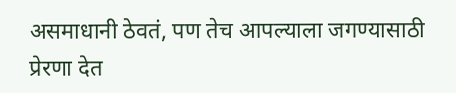असमाधानी ठेवतं, पण तेच आपल्याला जगण्यासाठी प्रेरणा देत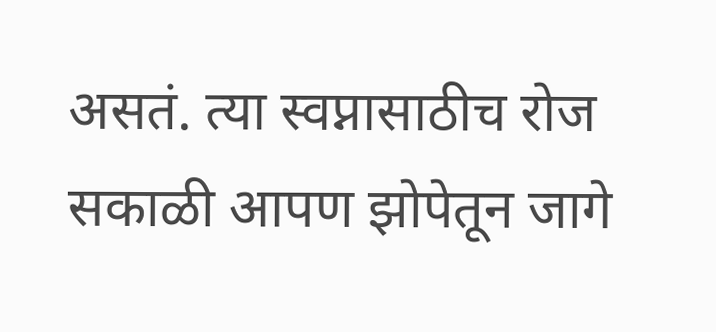असतं. त्या स्वप्नासाठीच रोज सकाळी आपण झोपेतून जागे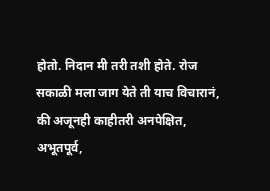होतो. निदान मी तरी तशी होते. रोज सकाळी मला जाग येते ती याच विचारानं, की अजूनही काहीतरी अनपेक्षित, अभूतपूर्व,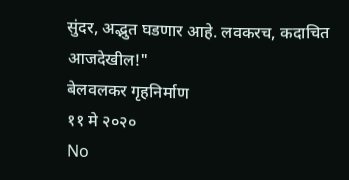सुंदर, अद्भुत घडणार आहे. लवकरच, कदाचित आजदेखील!"
बेलवलकर गृहनिर्माण
११ मे २०२०
No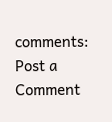comments:
Post a Comment